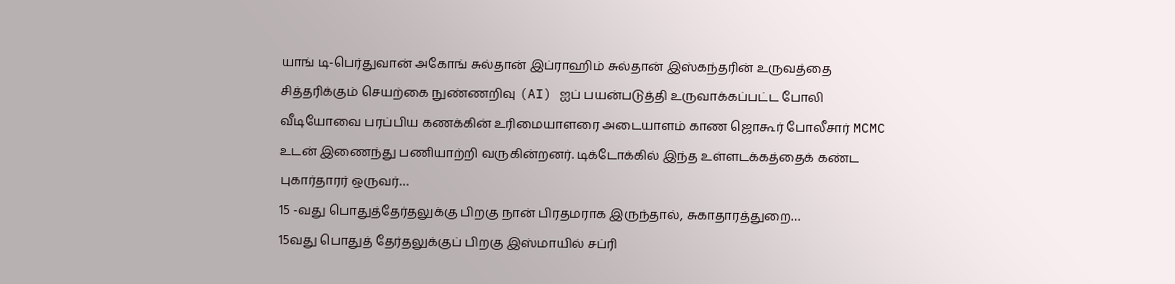யாங் டி-பெர்துவான் அகோங் சுல்தான் இப்ராஹிம் சுல்தான் இஸ்கந்தரின் உருவத்தை சித்தரிக்கும் செயற்கை நுண்ணறிவு (AI) ஐப் பயன்படுத்தி உருவாக்கப்பட்ட போலி வீடியோவை பரப்பிய கணக்கின் உரிமையாளரை அடையாளம் காண ஜொகூர் போலீசார் MCMC உடன் இணைந்து பணியாற்றி வருகின்றனர். டிக்டோக்கில் இந்த உள்ளடக்கத்தைக் கண்ட புகார்தாரர் ஒருவர்…
15 -வது பொதுத்தேர்தலுக்கு பிறகு நான் பிரதமராக இருந்தால், சுகாதாரத்துறை…
15வது பொதுத் தேர்தலுக்குப் பிறகு இஸ்மாயில் சப்ரி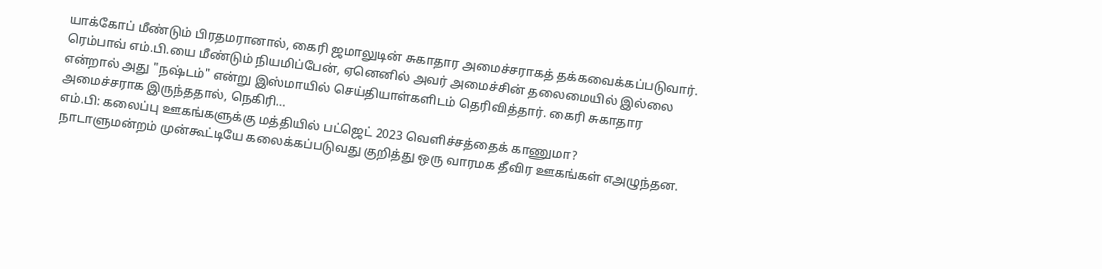யாக்கோப் மீண்டும் பிரதமரானால், கைரி ஜமாலுடின் சுகாதார அமைச்சராகத் தக்கவைக்கப்படுவார். ரெம்பாவ் எம்.பி.யை மீண்டும் நியமிப்பேன், ஏனெனில் அவர் அமைச்சின் தலைமையில் இல்லை என்றால் அது "நஷ்டம்" என்று இஸ்மாயில் செய்தியாள்களிடம் தெரிவித்தார். கைரி சுகாதார அமைச்சராக இருந்ததால், நெகிரி…
எம்.பி: கலைப்பு ஊகங்களுக்கு மத்தியில் பட்ஜெட் 2023 வெளிச்சத்தைக் காணுமா?
நாடாளுமன்றம் முன்கூட்டியே கலைக்கப்படுவது குறித்து ஒரு வாரமக தீவிர ஊகங்கள் எஅழுந்தன.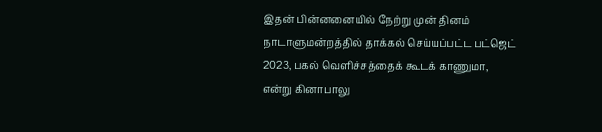இதன் பின்னனையில் நேற்று முன் தினம் நாடாளுமன்றத்தில் தாக்கல் செய்யப்பட்ட பட்ஜெட் 2023, பகல் வெளிச்சத்தைக் கூடக் காணுமா, என்று கினாபாலு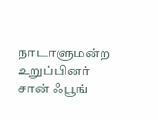நாடாளுமன்ற உறுப்பினர் சான் ஃபூங்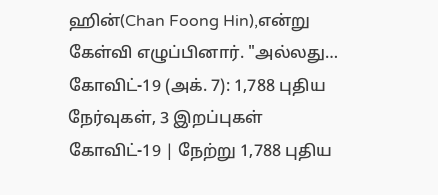ஹின்(Chan Foong Hin),என்று கேள்வி எழுப்பினார். "அல்லது…
கோவிட்-19 (அக். 7): 1,788 புதிய நேர்வுகள், 3 இறப்புகள்
கோவிட்-19 | நேற்று 1,788 புதிய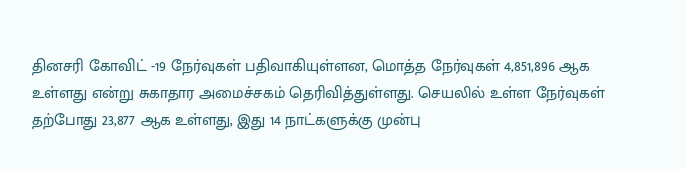தினசரி கோவிட் -19 நேர்வுகள் பதிவாகியுள்ளன, மொத்த நேர்வுகள் 4,851,896 ஆக உள்ளது என்று சுகாதார அமைச்சகம் தெரிவித்துள்ளது. செயலில் உள்ள நேர்வுகள் தற்போது 23,877 ஆக உள்ளது, இது 14 நாட்களுக்கு முன்பு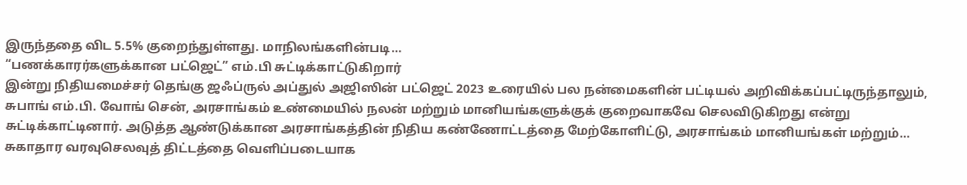இருந்ததை விட 5.5% குறைந்துள்ளது. மாநிலங்களின்படி…
“பணக்காரர்களுக்கான பட்ஜெட்” எம்.பி சுட்டிக்காட்டுகிறார்
இன்று நிதியமைச்சர் தெங்கு ஜஃப்ருல் அப்துல் அஜிஸின் பட்ஜெட் 2023 உரையில் பல நன்மைகளின் பட்டியல் அறிவிக்கப்பட்டிருந்தாலும், சுபாங் எம்.பி. வோங் சென், அரசாங்கம் உண்மையில் நலன் மற்றும் மானியங்களுக்குக் குறைவாகவே செலவிடுகிறது என்று சுட்டிக்காட்டினார். அடுத்த ஆண்டுக்கான அரசாங்கத்தின் நிதிய கண்ணோட்டத்தை மேற்கோளிட்டு, அரசாங்கம் மானியங்கள் மற்றும்…
சுகாதார வரவுசெலவுத் திட்டத்தை வெளிப்படையாக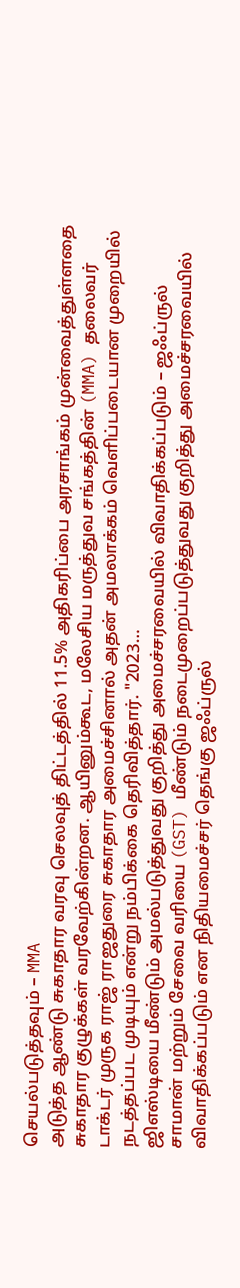செயல்படுத்தவும் – MMA
அடுத்த ஆண்டு சுகாதார வரவு செலவுத் திட்டத்தில் 11.5% அதிகரிப்பை அரசாங்கம் முன்வைத்துள்ளதை சுகாதார குழுக்கள் வரவேற்கின்றன. ஆயினும்கூட, மலேசிய மருத்துவ சங்கத்தின் (MMA) தலைவர் டாக்டர் முருக ராஜ் ராஜதுரை சுகாதார அமைச்சினால் அதன் அமலாக்கம் வெளிப்படையான முறையில் நடத்தப்பட முடியும் என்று நம்பிக்கை தெரிவித்தார். "2023…
ஜிஎஸ்டியை மீண்டும் அமல்படுத்துவது குறித்து அமைச்சரவையில் விவாதிக்கப்படும் – ஜஃப்ருல்
சாமான் மற்றும் சேவை வரியை (GST) மீண்டும் நடைமுறைப்படுத்துவது குறித்து அமைச்சரவையில் விவாதிக்கப்படும் என நிதியமைச்சர் தெங்கு ஜஃப்ருல்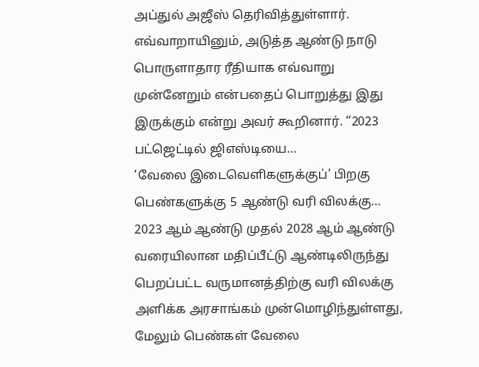அப்துல் அஜீஸ் தெரிவித்துள்ளார். எவ்வாறாயினும், அடுத்த ஆண்டு நாடு பொருளாதார ரீதியாக எவ்வாறு முன்னேறும் என்பதைப் பொறுத்து இது இருக்கும் என்று அவர் கூறினார். “2023 பட்ஜெட்டில் ஜிஎஸ்டியை…
‘வேலை இடைவெளிகளுக்குப்’ பிறகு பெண்களுக்கு 5 ஆண்டு வரி விலக்கு…
2023 ஆம் ஆண்டு முதல் 2028 ஆம் ஆண்டு வரையிலான மதிப்பீட்டு ஆண்டிலிருந்து பெறப்பட்ட வருமானத்திற்கு வரி விலக்கு அளிக்க அரசாங்கம் முன்மொழிந்துள்ளது, மேலும் பெண்கள் வேலை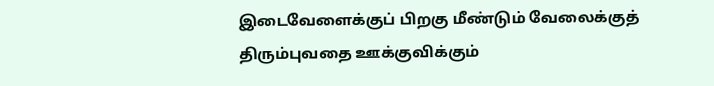இடைவேளைக்குப் பிறகு மீண்டும் வேலைக்குத் திரும்புவதை ஊக்குவிக்கும்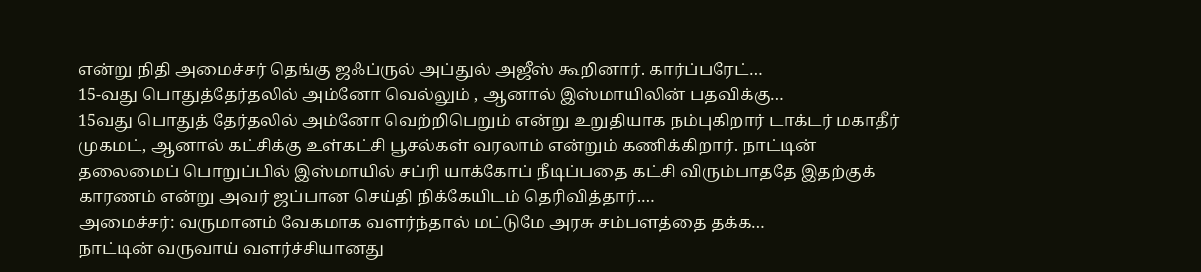என்று நிதி அமைச்சர் தெங்கு ஜஃப்ருல் அப்துல் அஜீஸ் கூறினார். கார்ப்பரேட்…
15-வது பொதுத்தேர்தலில் அம்னோ வெல்லும் , ஆனால் இஸ்மாயிலின் பதவிக்கு…
15வது பொதுத் தேர்தலில் அம்னோ வெற்றிபெறும் என்று உறுதியாக நம்புகிறார் டாக்டர் மகாதீர் முகமட், ஆனால் கட்சிக்கு உள்கட்சி பூசல்கள் வரலாம் என்றும் கணிக்கிறார். நாட்டின் தலைமைப் பொறுப்பில் இஸ்மாயில் சப்ரி யாக்கோப் நீடிப்பதை கட்சி விரும்பாததே இதற்குக் காரணம் என்று அவர் ஜப்பான செய்தி நிக்கேயிடம் தெரிவித்தார்.…
அமைச்சர்: வருமானம் வேகமாக வளர்ந்தால் மட்டுமே அரசு சம்பளத்தை தக்க…
நாட்டின் வருவாய் வளர்ச்சியானது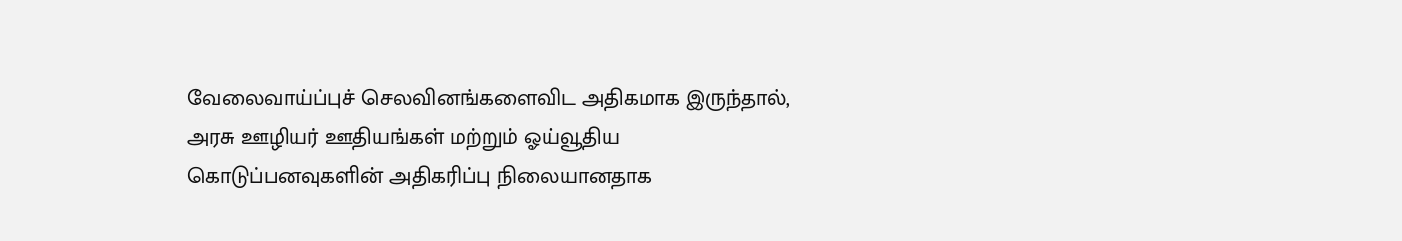வேலைவாய்ப்புச் செலவினங்களைவிட அதிகமாக இருந்தால், அரசு ஊழியர் ஊதியங்கள் மற்றும் ஓய்வூதிய கொடுப்பனவுகளின் அதிகரிப்பு நிலையானதாக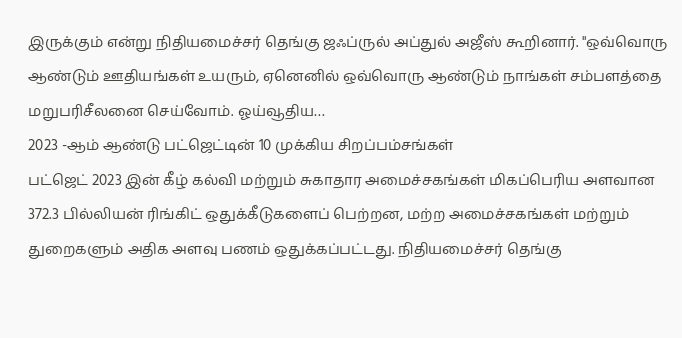இருக்கும் என்று நிதியமைச்சர் தெங்கு ஜஃப்ருல் அப்துல் அஜீஸ் கூறினார். "ஒவ்வொரு ஆண்டும் ஊதியங்கள் உயரும், ஏனெனில் ஒவ்வொரு ஆண்டும் நாங்கள் சம்பளத்தை மறுபரிசீலனை செய்வோம். ஓய்வூதிய…
2023 -ஆம் ஆண்டு பட்ஜெட்டின் 10 முக்கிய சிறப்பம்சங்கள்
பட்ஜெட் 2023 இன் கீழ் கல்வி மற்றும் சுகாதார அமைச்சகங்கள் மிகப்பெரிய அளவான 372.3 பில்லியன் ரிங்கிட் ஒதுக்கீடுகளைப் பெற்றன, மற்ற அமைச்சகங்கள் மற்றும் துறைகளும் அதிக அளவு பணம் ஒதுக்கப்பட்டது. நிதியமைச்சர் தெங்கு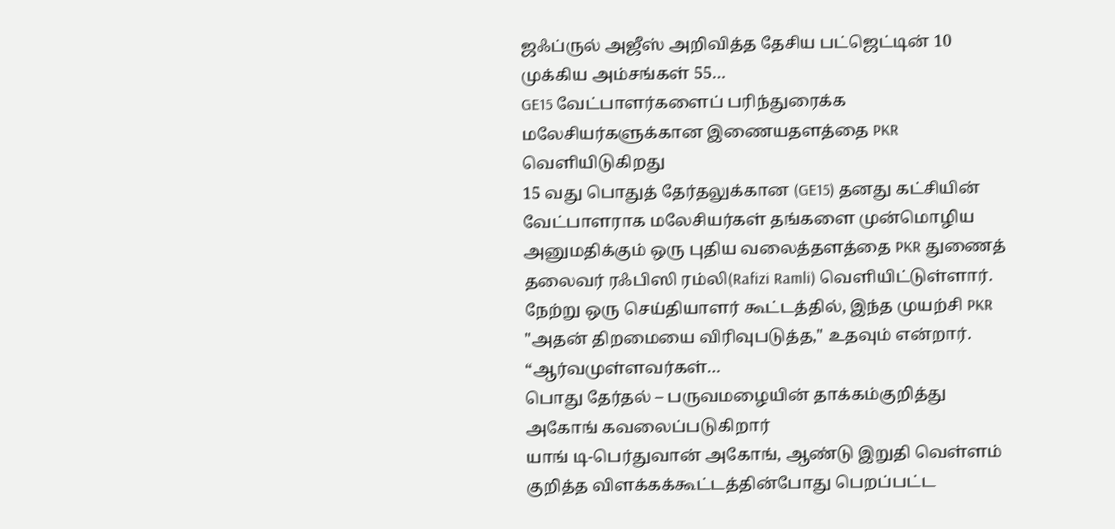ஜஃப்ருல் அஜீஸ் அறிவித்த தேசிய பட்ஜெட்டின் 10 முக்கிய அம்சங்கள் 55…
GE15 வேட்பாளர்களைப் பரிந்துரைக்க மலேசியர்களுக்கான இணையதளத்தை PKR வெளியிடுகிறது
15 வது பொதுத் தேர்தலுக்கான (GE15) தனது கட்சியின் வேட்பாளராக மலேசியர்கள் தங்களை முன்மொழிய அனுமதிக்கும் ஒரு புதிய வலைத்தளத்தை PKR துணைத் தலைவர் ரஃபிஸி ரம்லி(Rafizi Ramli) வெளியிட்டுள்ளார். நேற்று ஒரு செய்தியாளர் கூட்டத்தில், இந்த முயற்சி PKR "அதன் திறமையை விரிவுபடுத்த," உதவும் என்றார். “ஆர்வமுள்ளவர்கள்…
பொது தேர்தல் – பருவமழையின் தாக்கம்குறித்து அகோங் கவலைப்படுகிறார்
யாங் டி-பெர்துவான் அகோங், ஆண்டு இறுதி வெள்ளம் குறித்த விளக்கக்கூட்டத்தின்போது பெறப்பட்ட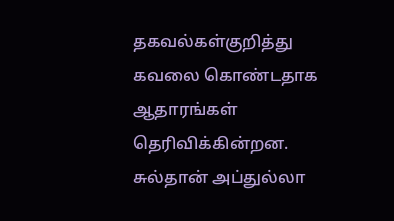தகவல்கள்குறித்து கவலை கொண்டதாக ஆதாரங்கள் தெரிவிக்கின்றன. சுல்தான் அப்துல்லா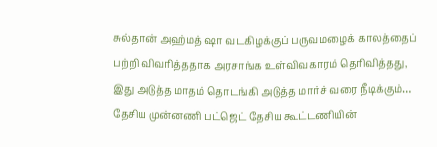சுல்தான் அஹ்மத் ஷா வடகிழக்குப் பருவமழைக் காலத்தைப் பற்றி விவரித்ததாக அரசாங்க உள்விவகாரம் தெரிவித்தது, இது அடுத்த மாதம் தொடங்கி அடுத்த மார்ச் வரை நீடிக்கும்…
தேசிய முன்னணி பட்ஜெட் தேசிய கூட்டணியின்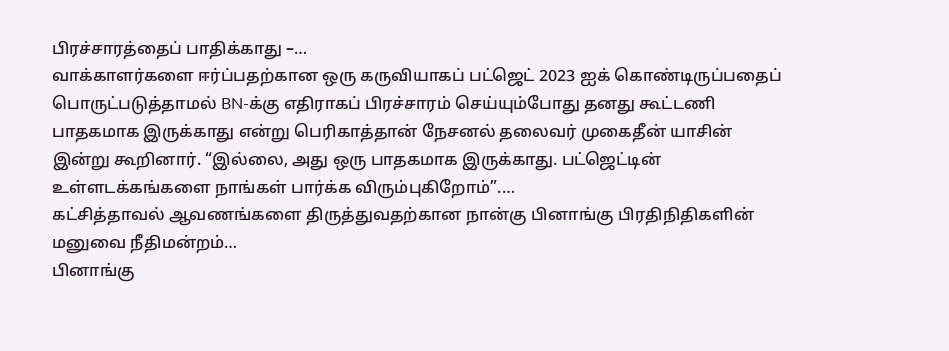பிரச்சாரத்தைப் பாதிக்காது –…
வாக்காளர்களை ஈர்ப்பதற்கான ஒரு கருவியாகப் பட்ஜெட் 2023 ஐக் கொண்டிருப்பதைப் பொருட்படுத்தாமல் BN-க்கு எதிராகப் பிரச்சாரம் செய்யும்போது தனது கூட்டணி பாதகமாக இருக்காது என்று பெரிகாத்தான் நேசனல் தலைவர் முகைதீன் யாசின் இன்று கூறினார். “இல்லை, அது ஒரு பாதகமாக இருக்காது. பட்ஜெட்டின் உள்ளடக்கங்களை நாங்கள் பார்க்க விரும்புகிறோம்”.…
கட்சித்தாவல் ஆவணங்களை திருத்துவதற்கான நான்கு பினாங்கு பிரதிநிதிகளின் மனுவை நீதிமன்றம்…
பினாங்கு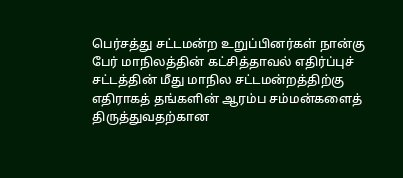பெர்சத்து சட்டமன்ற உறுப்பினர்கள் நான்கு பேர் மாநிலத்தின் கட்சித்தாவல் எதிர்ப்புச் சட்டத்தின் மீது மாநில சட்டமன்றத்திற்கு எதிராகத் தங்களின் ஆரம்ப சம்மன்களைத் திருத்துவதற்கான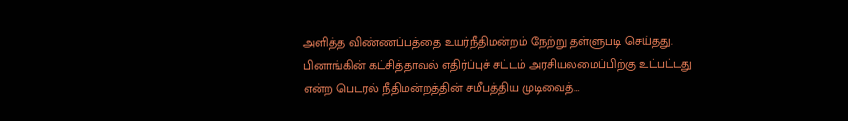அளித்த விண்ணப்பத்தை உயர்நீதிமன்றம் நேற்று தள்ளுபடி செய்தது. பினாங்கின் கட்சித்தாவல் எதிர்ப்புச் சட்டம் அரசியலமைப்பிற்கு உட்பட்டது என்ற பெடரல் நீதிமன்றத்தின் சமீபத்திய முடிவைத்…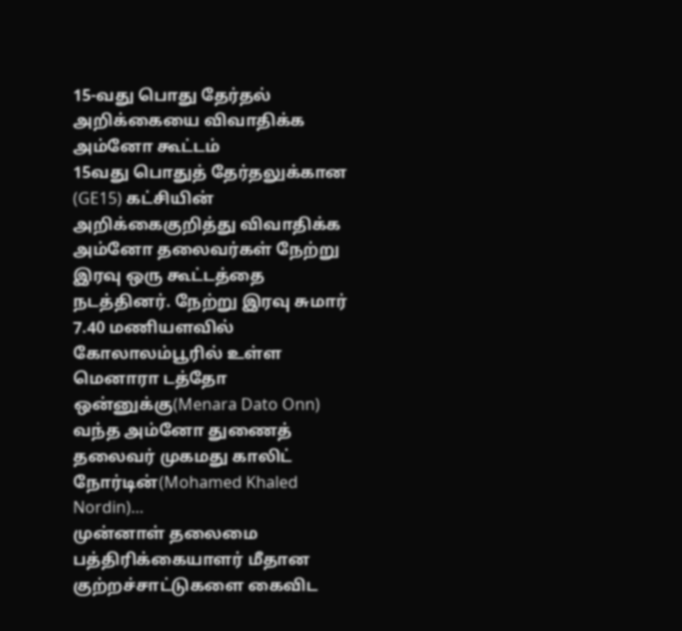15-வது பொது தேர்தல் அறிக்கையை விவாதிக்க அம்னோ கூட்டம்
15வது பொதுத் தேர்தலுக்கான (GE15) கட்சியின் அறிக்கைகுறித்து விவாதிக்க அம்னோ தலைவர்கள் நேற்று இரவு ஒரு கூட்டத்தை நடத்தினர். நேற்று இரவு சுமார் 7.40 மணியளவில் கோலாலம்பூரில் உள்ள மெனாரா டத்தோ ஒன்னுக்கு(Menara Dato Onn) வந்த அம்னோ துணைத் தலைவர் முகமது காலிட் நோர்டின்(Mohamed Khaled Nordin)…
முன்னாள் தலைமை பத்திரிக்கையாளர் மீதான குற்றச்சாட்டுகளை கைவிட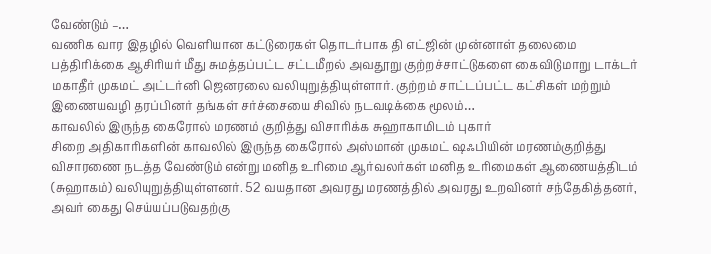வேண்டும் –…
வணிக வார இதழில் வெளியான கட்டுரைகள் தொடர்பாக தி எட்ஜின் முன்னாள் தலைமை பத்திரிக்கை ஆசிரியர் மீது சுமத்தப்பட்ட சட்டமீறல் அவதூறு குற்றச்சாட்டுகளை கைவிடுமாறு டாக்டர் மகாதீர் முகமட் அட்டர்னி ஜெனரலை வலியுறுத்தியுள்ளார். குற்றம் சாட்டப்பட்ட கட்சிகள் மற்றும் இணையவழி தரப்பினர் தங்கள் சர்ச்சையை சிவில் நடவடிக்கை மூலம்…
காவலில் இருந்த கைரோல் மரணம் குறித்து விசாரிக்க சுஹாகாமிடம் புகார்
சிறை அதிகாரிகளின் காவலில் இருந்த கைரோல் அஸ்மான் முகமட் ஷஃபியின் மரணம்குறித்து விசாரணை நடத்த வேண்டும் என்று மனித உரிமை ஆர்வலர்கள் மனித உரிமைகள் ஆணையத்திடம் (சுஹாகம்) வலியுறுத்தியுள்ளனர். 52 வயதான அவரது மரணத்தில் அவரது உறவினர் சந்தேகித்தனர், அவர் கைது செய்யப்படுவதற்கு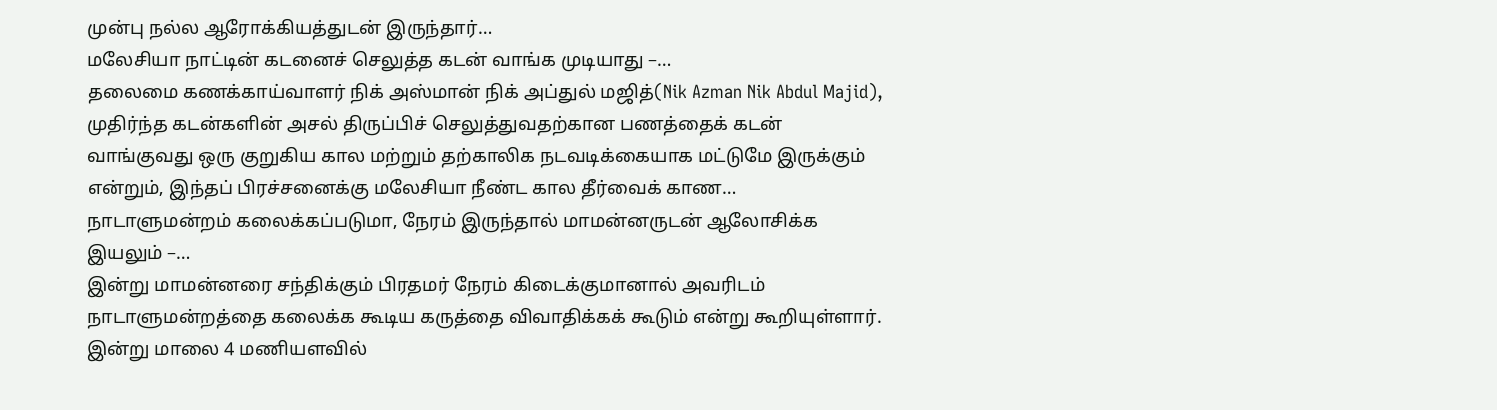முன்பு நல்ல ஆரோக்கியத்துடன் இருந்தார்…
மலேசியா நாட்டின் கடனைச் செலுத்த கடன் வாங்க முடியாது –…
தலைமை கணக்காய்வாளர் நிக் அஸ்மான் நிக் அப்துல் மஜித்(Nik Azman Nik Abdul Majid), முதிர்ந்த கடன்களின் அசல் திருப்பிச் செலுத்துவதற்கான பணத்தைக் கடன் வாங்குவது ஒரு குறுகிய கால மற்றும் தற்காலிக நடவடிக்கையாக மட்டுமே இருக்கும் என்றும், இந்தப் பிரச்சனைக்கு மலேசியா நீண்ட கால தீர்வைக் காண…
நாடாளுமன்றம் கலைக்கப்படுமா, நேரம் இருந்தால் மாமன்னருடன் ஆலோசிக்க இயலும் –…
இன்று மாமன்னரை சந்திக்கும் பிரதமர் நேரம் கிடைக்குமானால் அவரிடம் நாடாளுமன்றத்தை கலைக்க கூடிய கருத்தை விவாதிக்கக் கூடும் என்று கூறியுள்ளார். இன்று மாலை 4 மணியளவில்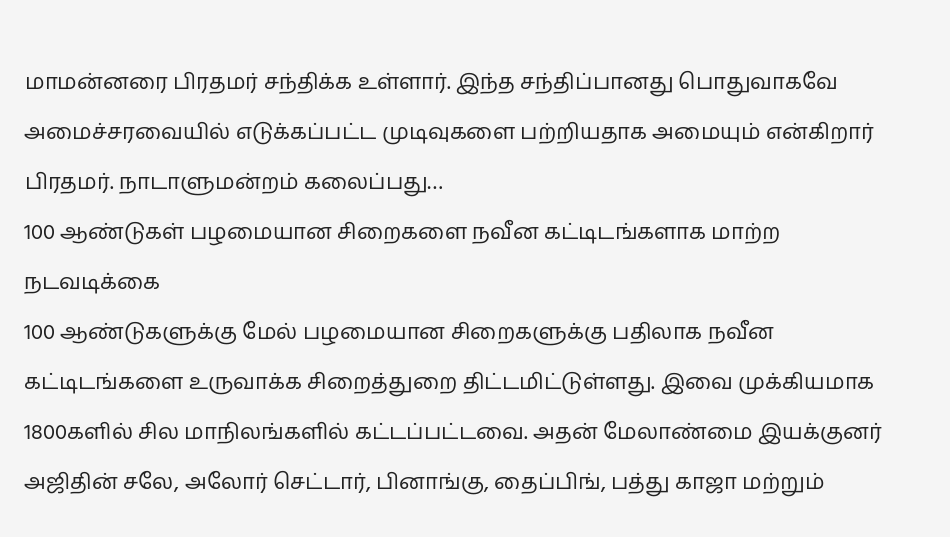மாமன்னரை பிரதமர் சந்திக்க உள்ளார். இந்த சந்திப்பானது பொதுவாகவே அமைச்சரவையில் எடுக்கப்பட்ட முடிவுகளை பற்றியதாக அமையும் என்கிறார் பிரதமர். நாடாளுமன்றம் கலைப்பது…
100 ஆண்டுகள் பழமையான சிறைகளை நவீன கட்டிடங்களாக மாற்ற நடவடிக்கை
100 ஆண்டுகளுக்கு மேல் பழமையான சிறைகளுக்கு பதிலாக நவீன கட்டிடங்களை உருவாக்க சிறைத்துறை திட்டமிட்டுள்ளது. இவை முக்கியமாக 1800களில் சில மாநிலங்களில் கட்டப்பட்டவை. அதன் மேலாண்மை இயக்குனர் அஜிதின் சலே, அலோர் செட்டார், பினாங்கு, தைப்பிங், பத்து காஜா மற்றும்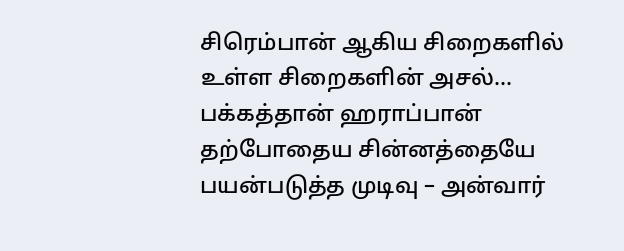சிரெம்பான் ஆகிய சிறைகளில் உள்ள சிறைகளின் அசல்…
பக்கத்தான் ஹராப்பான் தற்போதைய சின்னத்தையே பயன்படுத்த முடிவு – அன்வார்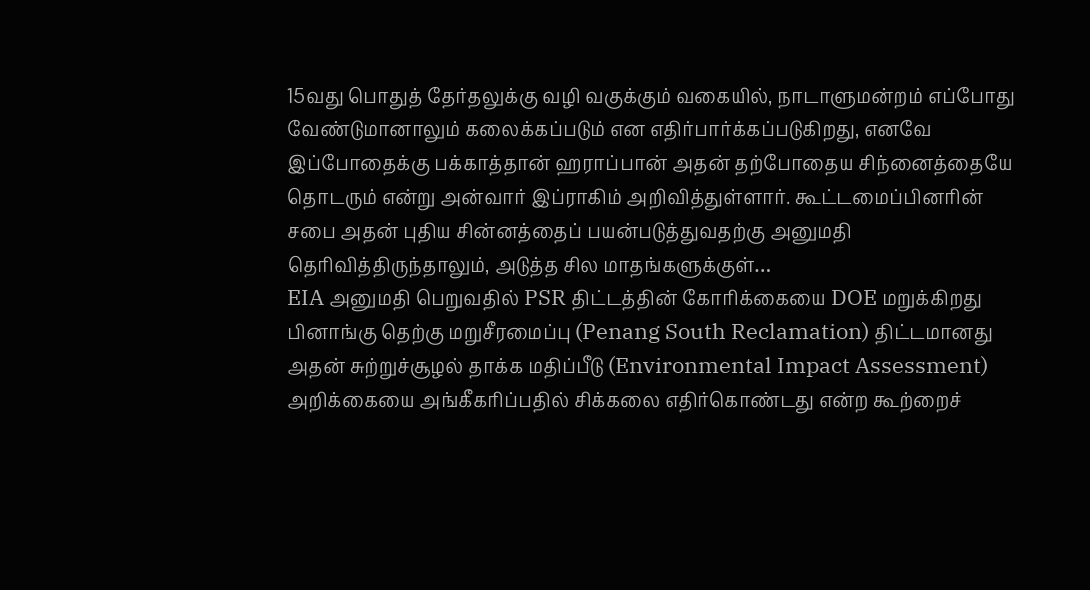15வது பொதுத் தேர்தலுக்கு வழி வகுக்கும் வகையில், நாடாளுமன்றம் எப்போது வேண்டுமானாலும் கலைக்கப்படும் என எதிர்பார்க்கப்படுகிறது, எனவே இப்போதைக்கு பக்காத்தான் ஹராப்பான் அதன் தற்போதைய சிந்னைத்தையே தொடரும் என்று அன்வார் இப்ராகிம் அறிவித்துள்ளார். கூட்டமைப்பினரின் சபை அதன் புதிய சின்னத்தைப் பயன்படுத்துவதற்கு அனுமதி தெரிவித்திருந்தாலும், அடுத்த சில மாதங்களுக்குள்…
EIA அனுமதி பெறுவதில் PSR திட்டத்தின் கோரிக்கையை DOE மறுக்கிறது
பினாங்கு தெற்கு மறுசீரமைப்பு (Penang South Reclamation) திட்டமானது அதன் சுற்றுச்சூழல் தாக்க மதிப்பீடு (Environmental Impact Assessment) அறிக்கையை அங்கீகரிப்பதில் சிக்கலை எதிர்கொண்டது என்ற கூற்றைச்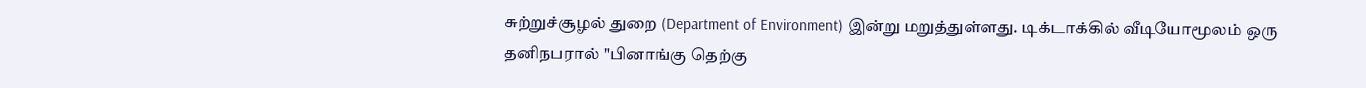சுற்றுச்சூழல் துறை (Department of Environment) இன்று மறுத்துள்ளது. டிக்டாக்கில் வீடியோமூலம் ஒரு தனிநபரால் "பினாங்கு தெற்கு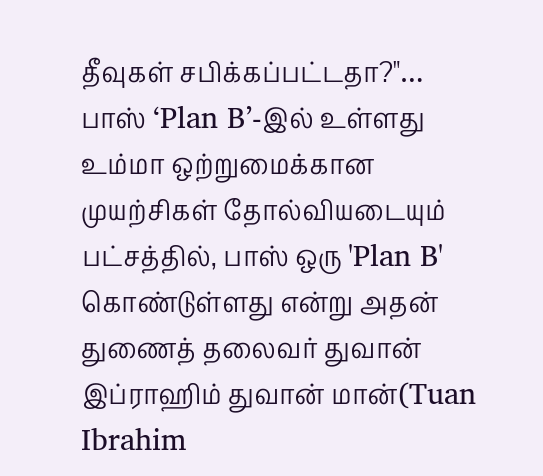தீவுகள் சபிக்கப்பட்டதா?"…
பாஸ் ‘Plan B’-இல் உள்ளது
உம்மா ஒற்றுமைக்கான முயற்சிகள் தோல்வியடையும் பட்சத்தில், பாஸ் ஒரு 'Plan B' கொண்டுள்ளது என்று அதன் துணைத் தலைவர் துவான் இப்ராஹிம் துவான் மான்(Tuan Ibrahim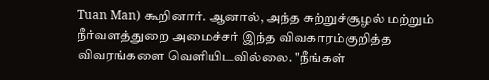Tuan Man) கூறினார். ஆனால், அந்த சுற்றுச்சூழல் மற்றும் நீர்வளத்துறை அமைச்சர் இந்த விவகாரம்குறித்த விவரங்களை வெளியிடவில்லை. "நீங்கள்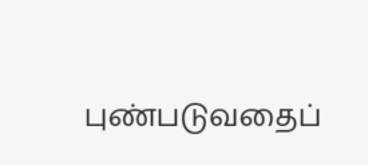புண்படுவதைப்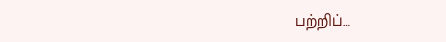பற்றிப்…